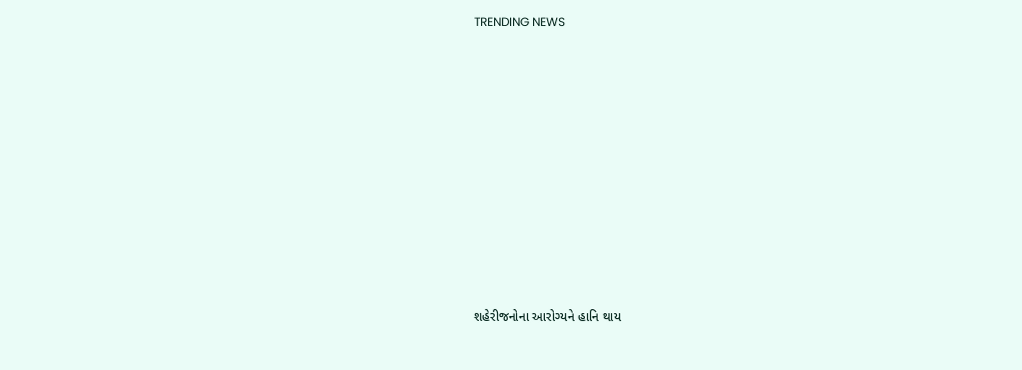TRENDING NEWS











શહેરીજનોના આરોગ્યને હાનિ થાય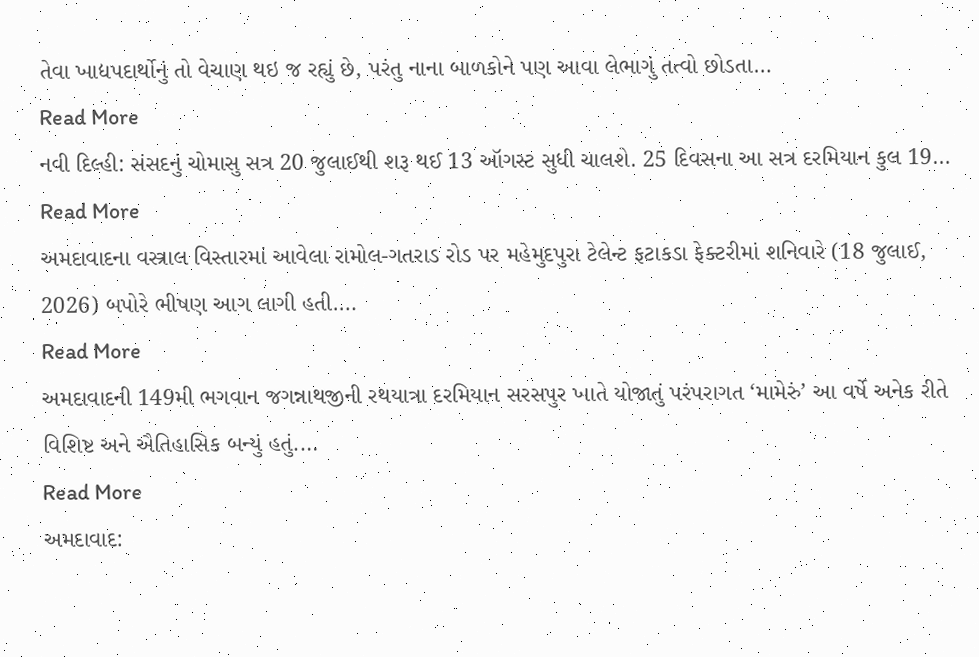તેવા ખાદ્યપદાર્થોનું તો વેચાણ થઇ જ રહ્યું છે, પરંતુ નાના બાળકોને પણ આવા લેભાગું તત્વો છોડતા…
Read More
નવી દિલ્હી: સંસદનું ચોમાસુ સત્ર 20 જુલાઈથી શરૂ થઈ 13 ઑગસ્ટ સુધી ચાલશે. 25 દિવસના આ સત્ર દરમિયાન કુલ 19…
Read More
અમદાવાદના વસ્ત્રાલ વિસ્તારમાં આવેલા રામોલ-ગતરાડ રોડ પર મહેમુદપુરા ટેલેન્ટ ફટાકડા ફેક્ટરીમાં શનિવારે (18 જુલાઈ, 2026) બપોરે ભીષણ આગ લાગી હતી.…
Read More
અમદાવાદની 149મી ભગવાન જગન્નાથજીની રથયાત્રા દરમિયાન સરસપુર ખાતે યોજાતું પરંપરાગત ‘મામેરું’ આ વર્ષે અનેક રીતે વિશિષ્ટ અને ઐતિહાસિક બન્યું હતું.…
Read More
અમદાવાદ: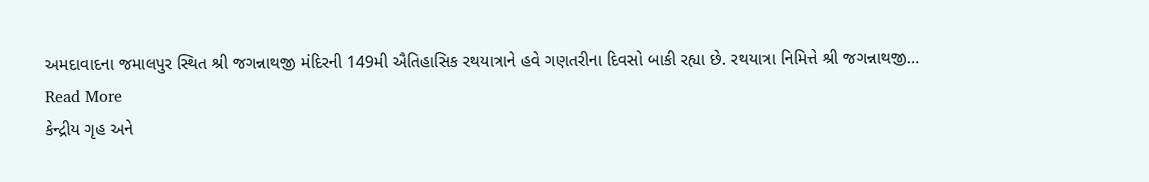અમદાવાદના જમાલપુર સ્થિત શ્રી જગન્નાથજી મંદિરની 149મી ઐતિહાસિક રથયાત્રાને હવે ગણતરીના દિવસો બાકી રહ્યા છે. રથયાત્રા નિમિત્તે શ્રી જગન્નાથજી…
Read More
કેન્દ્રીય ગૃહ અને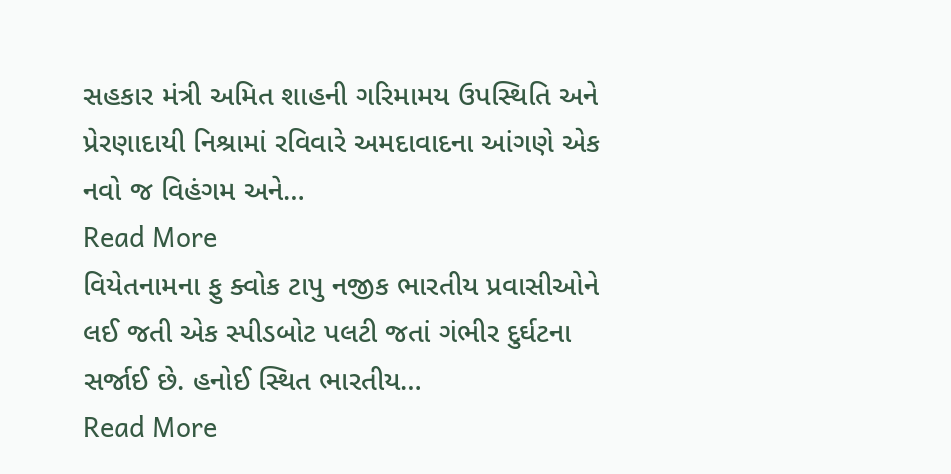સહકાર મંત્રી અમિત શાહની ગરિમામય ઉપસ્થિતિ અને પ્રેરણાદાયી નિશ્રામાં રવિવારે અમદાવાદના આંગણે એક નવો જ વિહંગમ અને…
Read More
વિયેતનામના ફુ ક્વોક ટાપુ નજીક ભારતીય પ્રવાસીઓને લઈ જતી એક સ્પીડબોટ પલટી જતાં ગંભીર દુર્ઘટના સર્જાઈ છે. હનોઈ સ્થિત ભારતીય…
Read More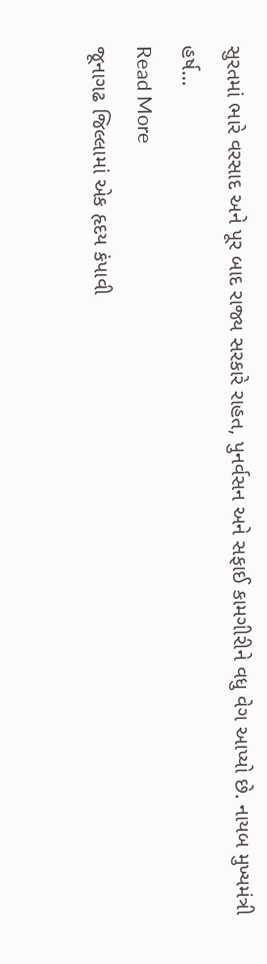સુરતમાં ભારે વરસાદ અને પૂર બાદ રાજ્ય સરકારે રાહત, પુનર્વસન અને સફાઈ કામગીરીને વધુ વેગ આપ્યો છે. નાયબ મુખ્યમંત્રી હર્ષ…
Read More
જૂનાગઢ જિલ્લામાં એક હૃદય કંપાવી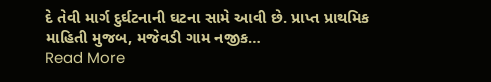દે તેવી માર્ગ દુર્ઘટનાની ઘટના સામે આવી છે. પ્રાપ્ત પ્રાથમિક માહિતી મુજબ, મજેવડી ગામ નજીક…
Read More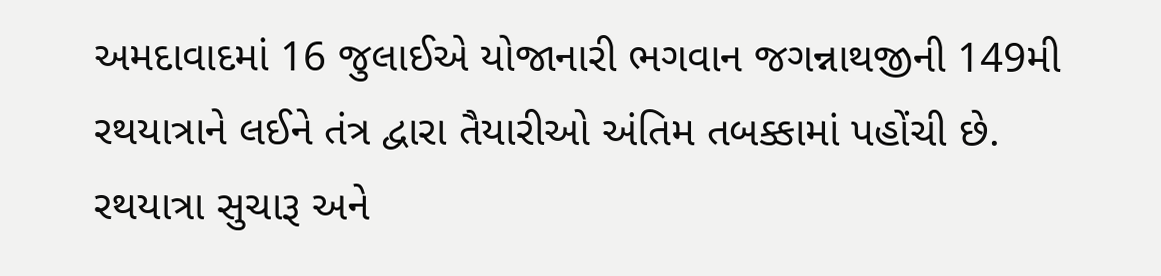અમદાવાદમાં 16 જુલાઈએ યોજાનારી ભગવાન જગન્નાથજીની 149મી રથયાત્રાને લઈને તંત્ર દ્વારા તૈયારીઓ અંતિમ તબક્કામાં પહોંચી છે. રથયાત્રા સુચારૂ અને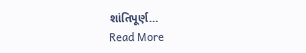શાંતિપૂર્ણ…
Read More